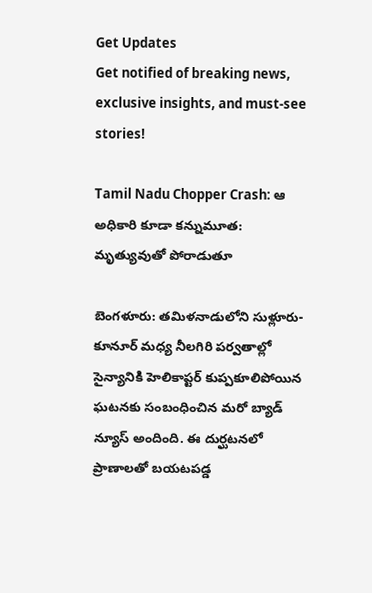Get Updates
Get notified of breaking news, exclusive insights, and must-see stories!

Tamil Nadu Chopper Crash: ఆ అధికారి కూడా కన్నుమూత: మృత్యువుతో పోరాడుతూ

బెంగళూరు: తమిళనాడులోని సుళ్లూరు-కూనూర్ మధ్య నీలగిరి పర్వతాల్లో సైన్యానికి హెలికాప్టర్ కుప్పకూలిపోయిన ఘటనకు సంబంధించిన మరో బ్యాడ్ న్యూస్ అందింది. ఈ దుర్ఘటనలో ప్రాణాలతో బయటపడ్డ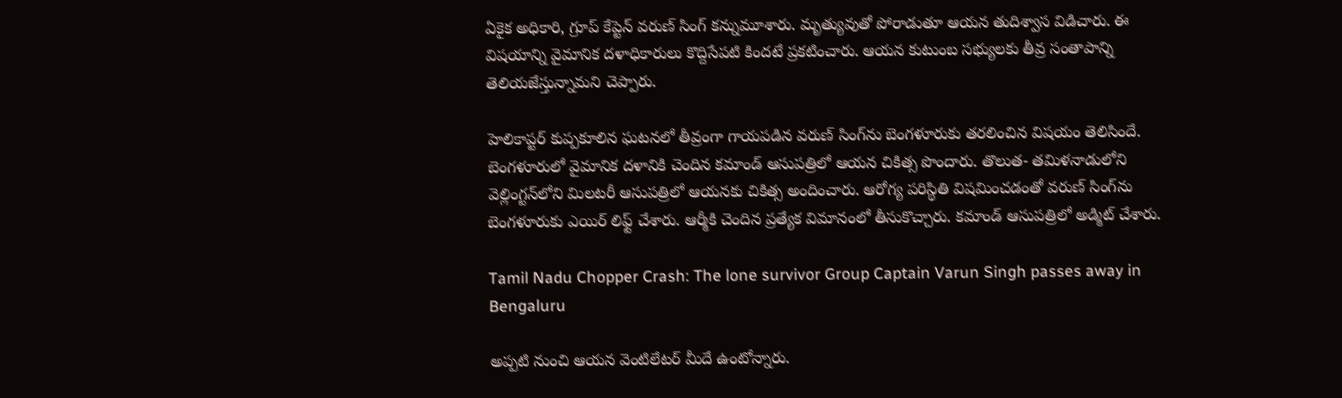ఏకైక అధికారి, గ్రూప్ కేప్టెన్ వరుణ్ సింగ్ కన్నుమూశారు. మృత్యువుతో పోరాడుతూ ఆయన తుదిశ్వాస విడిచారు. ఈ విషయాన్ని వైమానిక దళాధికారులు కొద్దిసేపటి కిందటే ప్రకటించారు. ఆయన కుటుంబ సభ్యులకు తీవ్ర సంతాపాన్ని తెలియజేస్తున్నామని చెప్పారు.

హెలికాప్టర్ కుప్పకూలిన ఘటనలో తీవ్రంగా గాయపడిన వరుణ్ సింగ్‌ను బెంగళూరుకు తరలించిన విషయం తెలిసిందే. బెంగళూరులో వైమానిక దళానికి చెందిన కమాండ్ ఆసుపత్రిలో ఆయన చికిత్స పొందారు. తొలుత- తమిళనాడులోని వెల్లింగ్టన్‌లోని మిలటరీ ఆసుపత్రిలో ఆయనకు చికిత్స అందించారు. ఆరోగ్య పరిస్థితి విషమించడంతో వరుణ్ సింగ్‌ను బెంగళూరుకు ఎయిర్ లిఫ్ట్ చేశారు. ఆర్మీకి చెందిన ప్రత్యేక విమానంలో తీసుకొచ్చారు. కమాండ్ ఆసుపత్రిలో అడ్మిట్ చేశారు.

Tamil Nadu Chopper Crash: The lone survivor Group Captain Varun Singh passes away in Bengaluru

అప్పటి నుంచి ఆయన వెంటిలేటర్ మీదే ఉంటోన్నారు.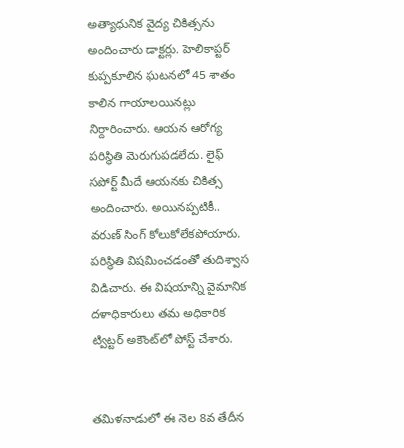అత్యాధునిక వైద్య చికిత్సను అందించారు డాక్టర్లు. హెలికాప్టర్ కుప్పకూలిన ఘటనలో 45 శాతం కాలిన గాయాలయినట్లు నిర్దారించారు. ఆయన ఆరోగ్య పరిస్థితి మెరుగుపడలేదు. లైఫ్ సపోర్ట్ మీదే ఆయనకు చికిత్స అందించారు. అయినప్పటికీ.. వరుణ్ సింగ్ కోలుకోలేకపోయారు. పరిస్థితి విషమించడంతో తుదిశ్వాస విడిచారు. ఈ విషయాన్ని వైమానిక దళాధికారులు తమ అధికారిక ట్విట్టర్ అకౌంట్‌లో పోస్ట్ చేశారు.


తమిళనాడులో ఈ నెల 8వ తేదీన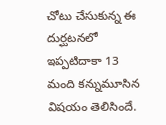చోటు చేసుకున్న ఈ దుర్ఘటనలో ఇప్పటిదాకా 13 మంది కన్నుమూసిన విషయం తెలిసిందే.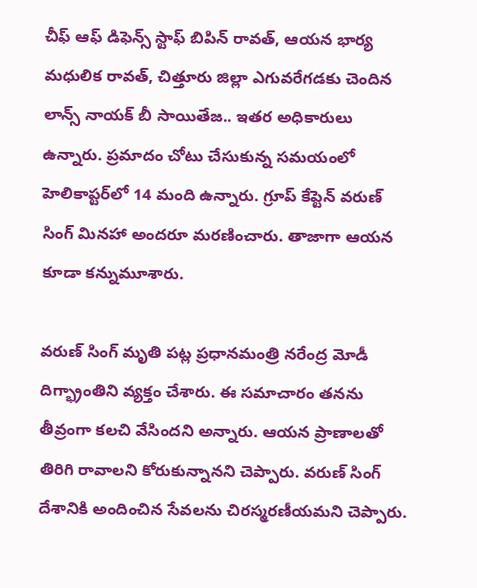చీఫ్ ఆఫ్ డిఫెన్స్ స్టాఫ్ బిపిన్ రావత్, ఆయన భార్య మధులిక రావత్, చిత్తూరు జిల్లా ఎగువరేగడకు చెందిన లాన్స్ నాయక్ బీ సాయితేజ.. ఇతర అధికారులు ఉన్నారు. ప్రమాదం చోటు చేసుకున్న సమయంలో హెలికాప్టర్‌లో 14 మంది ఉన్నారు. గ్రూప్ కేప్టెన్ వరుణ్ సింగ్ మినహా అందరూ మరణించారు. తాజాగా ఆయన కూడా కన్నుమూశారు.

వరుణ్ సింగ్ మృతి పట్ల ప్రధానమంత్రి నరేంద్ర మోడీ దిగ్భ్రాంతిని వ్యక్తం చేశారు. ఈ సమాచారం తనను తీవ్రంగా కలచి వేసిందని అన్నారు. ఆయన ప్రాణాలతో తిరిగి రావాలని కోరుకున్నానని చెప్పారు. వరుణ్ సింగ్ దేశానికి అందించిన సేవలను చిరస్మరణీయమని చెప్పారు.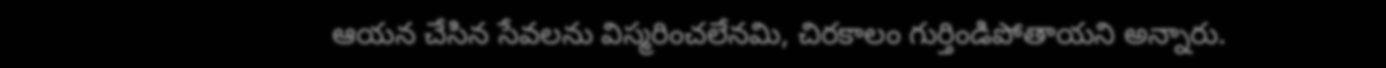ఆయన చేసిన సేవలను విస్మరించలేనమి, చిరకాలం గుర్తిండిపోతాయని అన్నారు.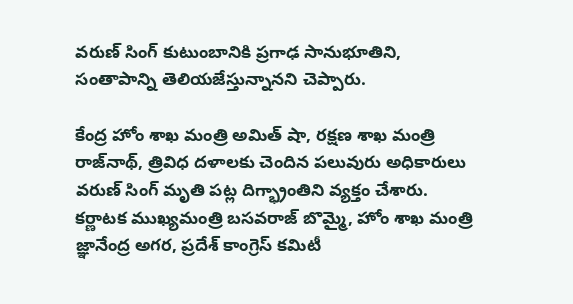వరుణ్ సింగ్ కుటుంబానికి ప్రగాఢ సానుభూతిని, సంతాపాన్ని తెలియజేస్తున్నానని చెప్పారు.

కేంద్ర హోం శాఖ మంత్రి అమిత్ షా, రక్షణ శాఖ మంత్రి రాజ్‌నాథ్, త్రివిధ దళాలకు చెందిన పలువురు అధికారులు వరుణ్ సింగ్ మృతి పట్ల దిగ్భ్రాంతిని వ్యక్తం చేశారు. కర్ణాటక ముఖ్యమంత్రి బసవరాజ్ బొమ్మై, హోం శాఖ మంత్రి జ్ఞానేంద్ర అగర, ప్రదేశ్ కాంగ్రెస్ కమిటీ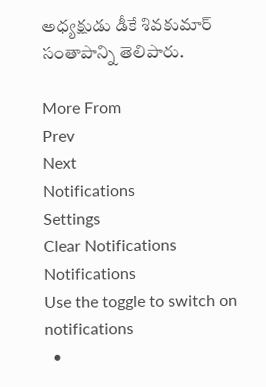అధ్యక్షుడు డీకే శివకుమార్ సంతాపాన్ని తెలిపారు.

More From
Prev
Next
Notifications
Settings
Clear Notifications
Notifications
Use the toggle to switch on notifications
  •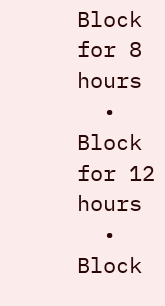Block for 8 hours
  • Block for 12 hours
  • Block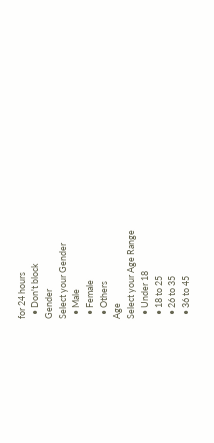for 24 hours
  • Don't block
Gender
Select your Gender
  • Male
  • Female
  • Others
Age
Select your Age Range
  • Under 18
  • 18 to 25
  • 26 to 35
  • 36 to 45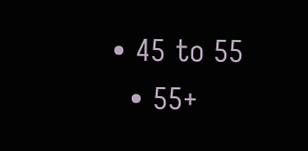• 45 to 55
  • 55+